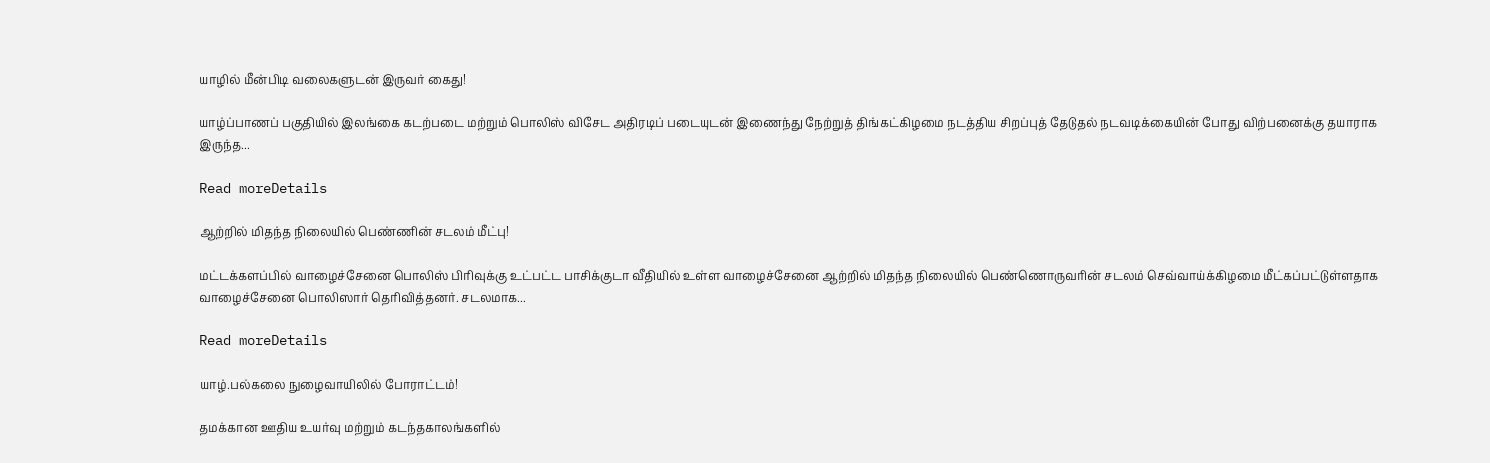யாழில் மீன்பிடி வலைகளுடன் இருவர் கைது!

யாழ்ப்பாணப் பகுதியில் இலங்கை கடற்படை மற்றும் பொலிஸ் விசேட அதிரடிப் படையுடன் இணைந்து நேற்றுத் திங்கட்கிழமை நடத்திய சிறப்புத் தேடுதல் நடவடிக்கையின் போது விற்பனைக்கு தயாராக இருந்த...

Read moreDetails

ஆற்றில் மிதந்த நிலையில் பெண்ணின் சடலம் மீட்பு!

மட்டக்களப்பில் வாழைச்சேனை பொலிஸ் பிரிவுக்கு உட்பட்ட பாசிக்குடா வீதியில் உள்ள வாழைச்சேனை ஆற்றில் மிதந்த நிலையில் பெண்ணொருவரின் சடலம் செவ்வாய்க்கிழமை மீட்கப்பட்டுள்ளதாக வாழைச்சேனை பொலிஸார் தெரிவித்தனர். சடலமாக...

Read moreDetails

யாழ்.பல்கலை நுழைவாயிலில் போராட்டம்!

தமக்கான ஊதிய உயர்வு மற்றும் கடந்தகாலங்களில்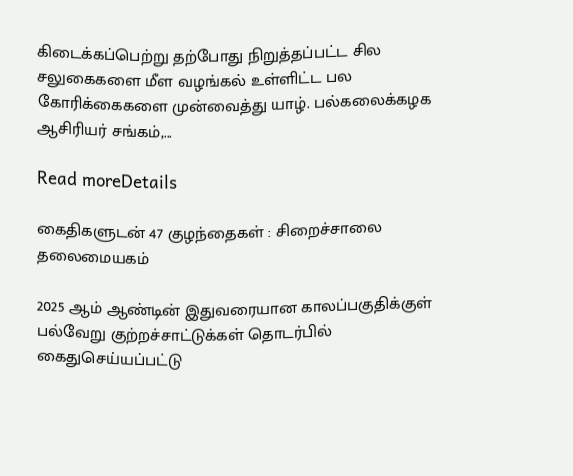கிடைக்கப்பெற்று தற்போது நிறுத்தப்பட்ட சில சலுகைகளை மீள வழங்கல் உள்ளிட்ட பல கோரிக்கைகளை முன்வைத்து யாழ். பல்கலைக்கழக ஆசிரியர் சங்கம்,...

Read moreDetails

கைதிகளுடன் 47 குழந்தைகள் : சிறைச்சாலை தலைமையகம்

2025 ஆம் ஆண்டின் இதுவரையான காலப்பகுதிக்குள் பல்வேறு குற்றச்சாட்டுக்கள் தொடர்பில் கைதுசெய்யப்பட்டு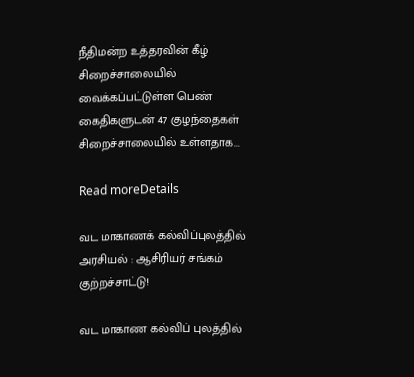நீதிமன்ற உத்தரவின் கீழ் சிறைச்சாலையில் வைக்கப்பட்டுள்ள பெண் கைதிகளுடன் 47 குழந்தைகள் சிறைச்சாலையில் உள்ளதாக...

Read moreDetails

வட மாகாணக் கல்விப்புலத்தில் அரசியல் : ஆசிரியர் சங்கம் குற்றச்சாட்டு!

வட மாகாண கல்விப் புலத்தில்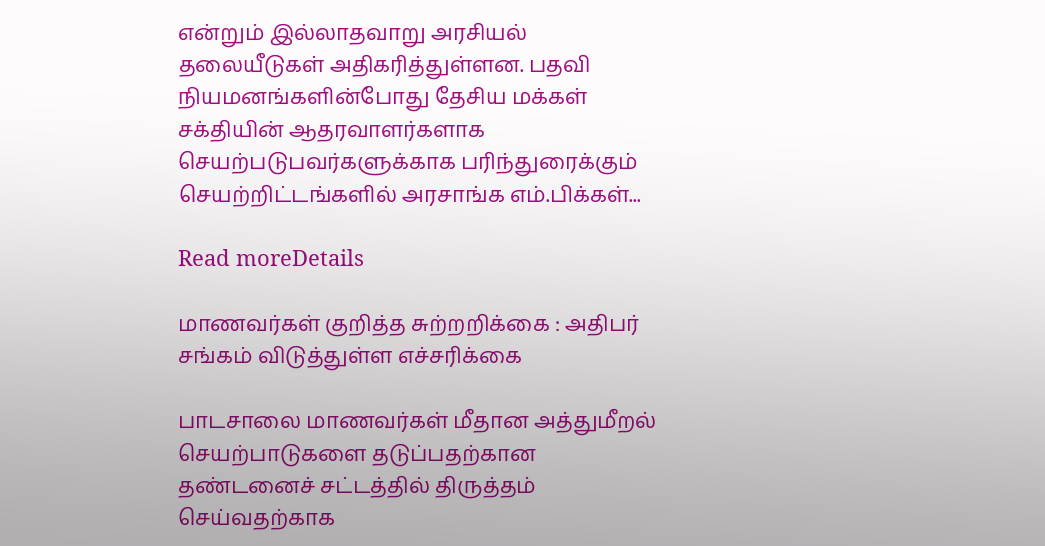என்றும் இல்லாதவாறு அரசியல் தலையீடுகள் அதிகரித்துள்ளன. பதவி நியமனங்களின்போது தேசிய மக்கள் சக்தியின் ஆதரவாளர்களாக செயற்படுபவர்களுக்காக பரிந்துரைக்கும் செயற்றிட்டங்களில் அரசாங்க எம்.பிக்கள்...

Read moreDetails

மாணவர்கள் குறித்த சுற்றறிக்கை : அதிபர் சங்கம் விடுத்துள்ள எச்சரிக்கை

பாடசாலை மாணவர்கள் மீதான அத்துமீறல் செயற்பாடுகளை தடுப்பதற்கான தண்டனைச் சட்டத்தில் திருத்தம் செய்வதற்காக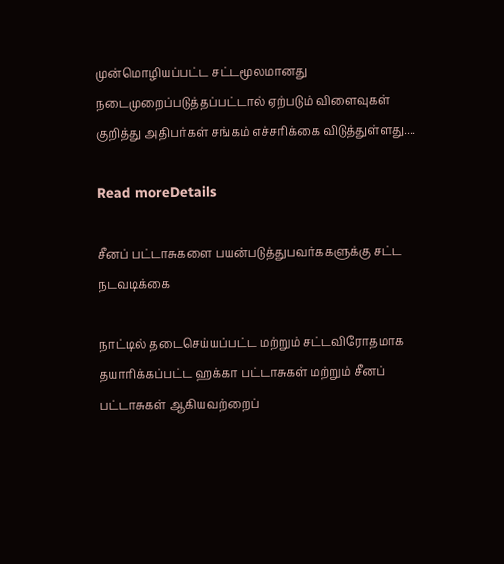முன்மொழியப்பட்ட சட்டமூலமானது நடைமுறைப்படுத்தப்பட்டால் ஏற்படும் விளைவுகள் குறித்து அதிபர்கள் சங்கம் எச்சரிக்கை விடுத்துள்ளது....

Read moreDetails

சீனப் பட்டாசுகளை பயன்படுத்துபவர்ககளுக்கு சட்ட நடவடிக்கை

நாட்டில் தடைசெய்யப்பட்ட மற்றும் சட்டவிரோதமாக தயாரிக்கப்பட்ட ஹக்கா பட்டாசுகள் மற்றும் சீனப் பட்டாசுகள் ஆகியவற்றைப்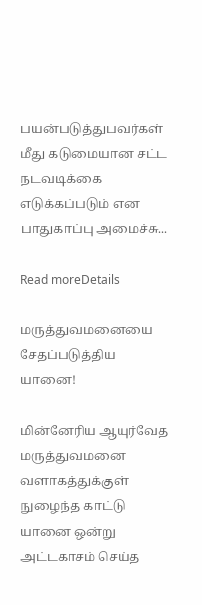பயன்படுத்துபவர்கள் மீது கடுமையான சட்ட நடவடிக்கை எடுக்கப்படும் என பாதுகாப்பு அமைச்சு...

Read moreDetails

மருத்துவமனையை சேதப்படுத்திய யானை!

மின்னேரிய ஆயுர்வேத மருத்துவமனை வளாகத்துக்குள் நுழைந்த காட்டு யானை ஒன்று அட்டகாசம் செய்த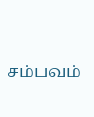சம்பவம்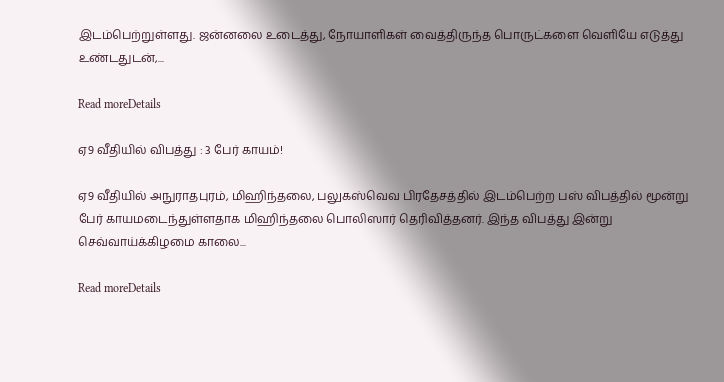இடம்பெற்றுள்ளது. ஜன்னலை உடைத்து, நோயாளிகள் வைத்திருந்த பொருட்களை வெளியே எடுத்து உண்டதுடன்,...

Read moreDetails

ஏ9 வீதியில் விபத்து : 3 பேர் காயம்!

ஏ9 வீதியில் அநுராதபுரம், மிஹிந்தலை, பலுகஸ்வெவ பிரதேசத்தில் இடம்பெற்ற பஸ் விபத்தில் மூன்று பேர் காயமடைந்துள்ளதாக மிஹிந்தலை பொலிஸார் தெரிவித்தனர். இந்த விபத்து இன்று செவ்வாய்க்கிழமை காலை...

Read moreDetails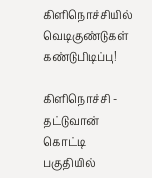கிளிநொச்சியில் வெடிகுண்டுகள் கண்டுபிடிப்பு!

கிளிநொச்சி - தட்டுவான் கொட்டி பகுதியில்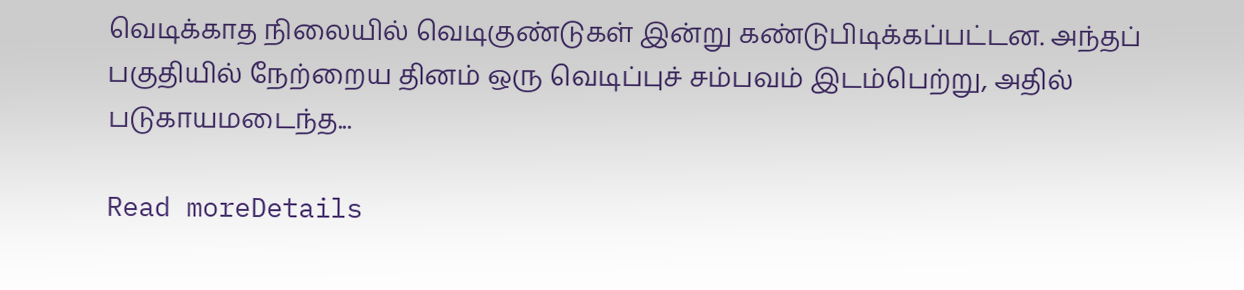வெடிக்காத நிலையில் வெடிகுண்டுகள் இன்று கண்டுபிடிக்கப்பட்டன. அந்தப் பகுதியில் நேற்றைய தினம் ஒரு வெடிப்புச் சம்பவம் இடம்பெற்று, அதில் படுகாயமடைந்த...

Read moreDetails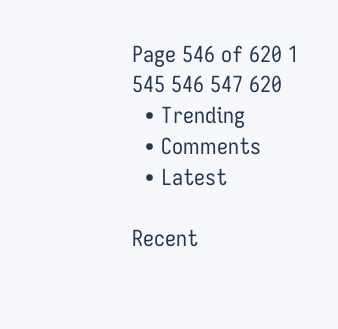Page 546 of 620 1 545 546 547 620
  • Trending
  • Comments
  • Latest

Recent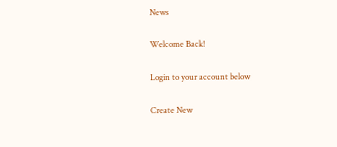News

Welcome Back!

Login to your account below

Create New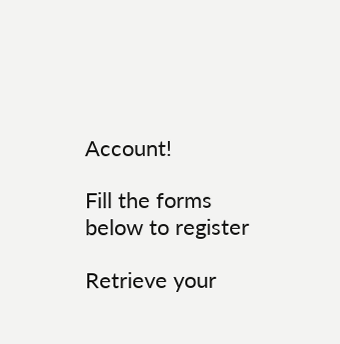Account!

Fill the forms below to register

Retrieve your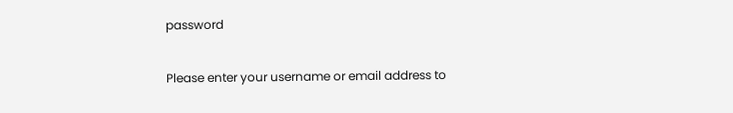password

Please enter your username or email address to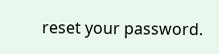reset your password.